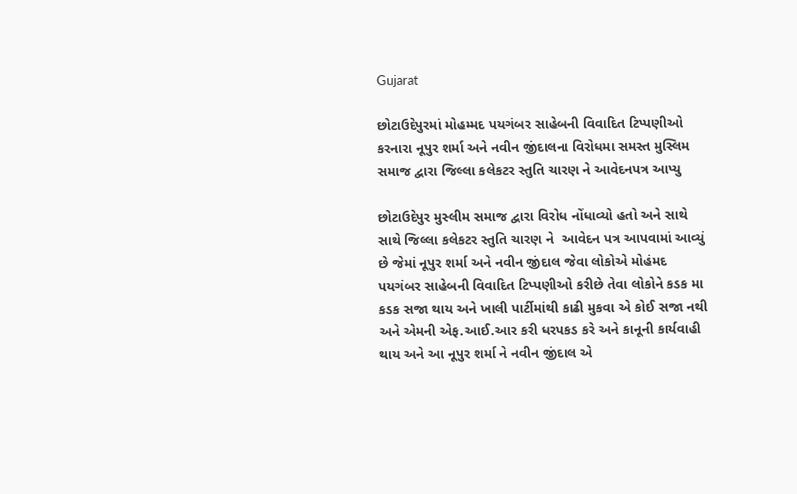Gujarat

છોટાઉદેપુરમાં મોહમ્મદ પયગંબર સાહેબની વિવાદિત ટિપ્પણીઓ કરનારા નૂપુર શર્મા અને નવીન જીંદાલના વિરોધમા સમસ્ત મુસ્લિમ સમાજ દ્વારા જિલ્લા કલેકટર સ્તુતિ ચારણ ને આવેદનપત્ર આપ્યુ

છોટાઉદેપુર મુસ્લીમ સમાજ દ્વારા વિરોધ નોંધાવ્યો હતો અને સાથે સાથે જિલ્લા કલેકટર સ્તુતિ ચારણ ને  આવેદન પત્ર આપવામાં આવ્યું છે જેમાં નૂપુર શર્મા અને નવીન જીંદાલ જેવા લોકોએ મોહંમદ પયગંબર સાહેબની વિવાદિત ટિપ્પણીઓ કરીછે તેવા લોકોને કડક મા કડક સજા થાય અને ખાલી પાર્ટીમાંથી કાઢી મુકવા એ કોઈ સજા નથી અને એમની એફ.આઈ.આર કરી ધરપકડ કરે અને કાનૂની કાર્યવાહી થાય અને આ નૂપુર શર્મા ને નવીન જીંદાલ એ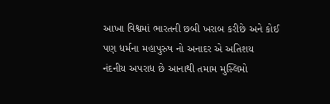આખા વિશ્વમાં ભારતની છબી ખરાબ કરીછે અને કોઈ પણ ધર્મના મહાપુરુષ નો અનાદર એ અતિશય નંદનીય અપરાધ છે આનાથી તમામ મુસ્લિમો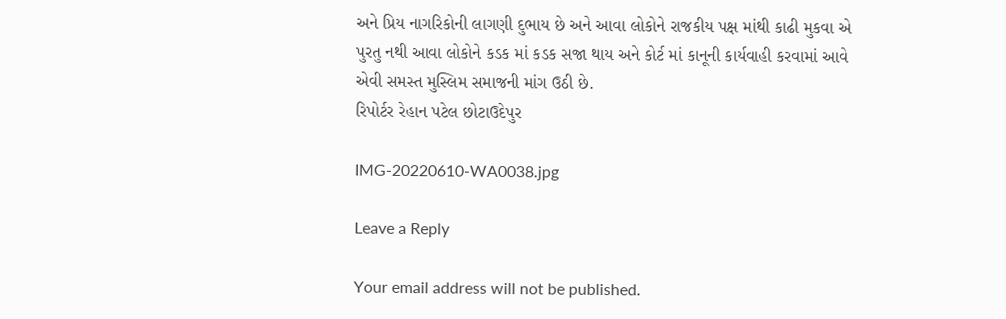અને પ્રિય નાગરિકોની લાગણી દુભાય છે અને આવા લોકોને રાજકીય પક્ષ માંથી કાઢી મુકવા એ પુરતુ નથી આવા લોકોને કડક માં કડક સજા થાય અને કોર્ટ માં કાનૂની કાર્યવાહી કરવામાં આવે એવી સમસ્ત મુસ્લિમ સમાજની માંગ ઉઠી છે.
રિપોર્ટર રેહાન પટેલ છોટાઉદેપુર

IMG-20220610-WA0038.jpg

Leave a Reply

Your email address will not be published.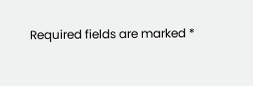Required fields are marked *